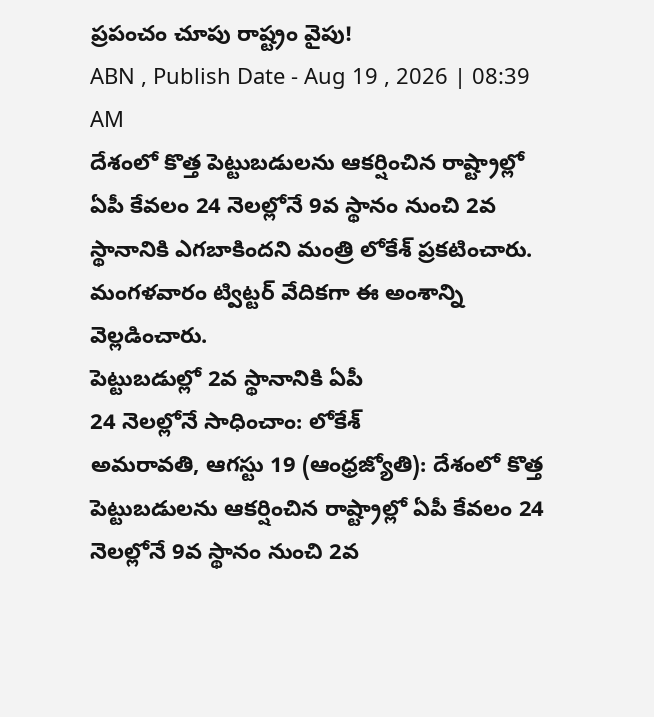ప్రపంచం చూపు రాష్ట్రం వైపు!
ABN , Publish Date - Aug 19 , 2026 | 08:39 AM
దేశంలో కొత్త పెట్టుబడులను ఆకర్షించిన రాష్ట్రాల్లో ఏపీ కేవలం 24 నెలల్లోనే 9వ స్థానం నుంచి 2వ స్థానానికి ఎగబాకిందని మంత్రి లోకేశ్ ప్రకటించారు. మంగళవారం ట్విట్టర్ వేదికగా ఈ అంశాన్ని వెల్లడించారు.
పెట్టుబడుల్లో 2వ స్థానానికి ఏపీ
24 నెలల్లోనే సాధించాం: లోకేశ్
అమరావతి, ఆగస్టు 19 (ఆంధ్రజ్యోతి): దేశంలో కొత్త పెట్టుబడులను ఆకర్షించిన రాష్ట్రాల్లో ఏపీ కేవలం 24 నెలల్లోనే 9వ స్థానం నుంచి 2వ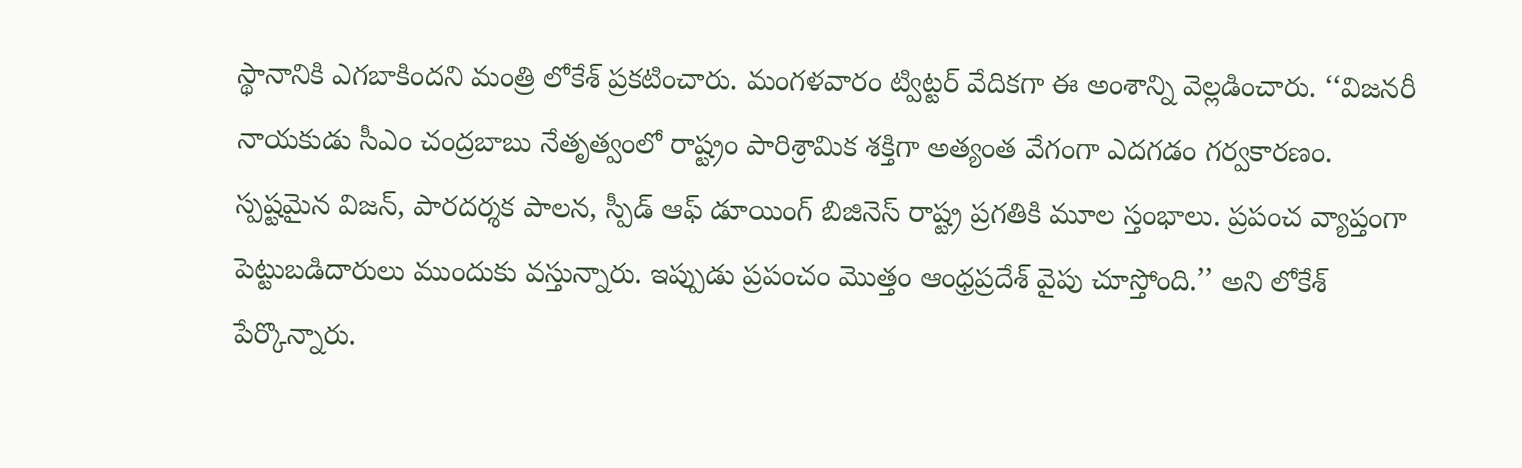స్థానానికి ఎగబాకిందని మంత్రి లోకేశ్ ప్రకటించారు. మంగళవారం ట్విట్టర్ వేదికగా ఈ అంశాన్ని వెల్లడించారు. ‘‘విజనరీ నాయకుడు సీఎం చంద్రబాబు నేతృత్వంలో రాష్ట్రం పారిశ్రామిక శక్తిగా అత్యంత వేగంగా ఎదగడం గర్వకారణం. స్పష్టమైన విజన్, పారదర్శక పాలన, స్పీడ్ ఆఫ్ డూయింగ్ బిజినెస్ రాష్ట్ర ప్రగతికి మూల స్తంభాలు. ప్రపంచ వ్యాప్తంగా పెట్టుబడిదారులు ముందుకు వస్తున్నారు. ఇప్పుడు ప్రపంచం మొత్తం ఆంధ్రప్రదేశ్ వైపు చూస్తోంది.’’ అని లోకేశ్ పేర్కొన్నారు.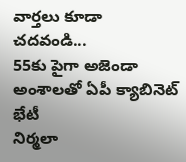వార్తలు కూడా చదవండి...
55కు పైగా అజెండా అంశాలతో ఏపీ క్యాబినెట్ భేటీ
నిర్మలా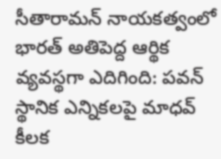సీతారామన్ నాయకత్వంలో భారత్ అతిపెద్ద ఆర్థిక వ్యవస్థగా ఎదిగింది: పవన్
స్థానిక ఎన్నికలపై మాధవ్ కీలక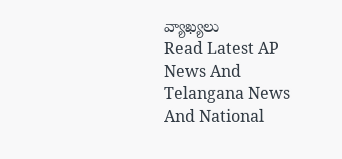వ్యాఖ్యలు
Read Latest AP News And Telangana News And National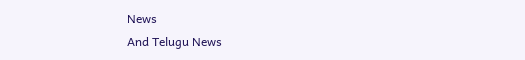News
And Telugu News